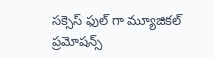సక్సెస్ ఫుల్ గా మ్యూజికల్ ప్రమోషన్స్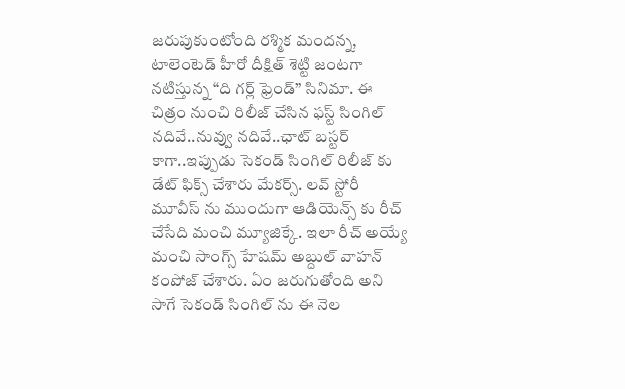జరుపుకుంటోంది రశ్మిక మందన్న, టాలెంటెడ్ హీరో దీక్షిత్ శెట్టి జంటగా నటిస్తున్న “ది గర్ల్ ఫ్రెండ్” సినిమా. ఈ చిత్రం నుంచి రిలీజ్ చేసిన ఫస్ట్ సింగిల్ నదివే..నువ్వు నదివే..ఛాట్ బస్టర్ కాగా..ఇప్పుడు సెకండ్ సింగిల్ రిలీజ్ కు డేట్ ఫిక్స్ చేశారు మేకర్స్. లవ్ స్టోరీ మూవీస్ ను ముందుగా ఆడియెన్స్ కు రీచ్ చేసేది మంచి మ్యూజిక్కే. ఇలా రీచ్ అయ్యే మంచి సాంగ్స్ హేషమ్ అబ్దుల్ వాహన్ కంపోజ్ చేశారు. ఏం జరుగుతోంది అని సాగే సెకండ్ సింగిల్ ను ఈ నెల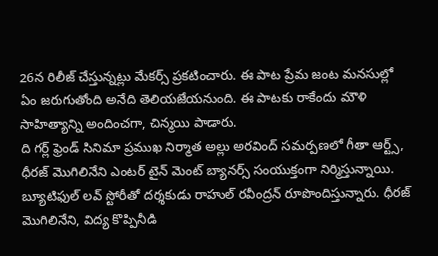26న రిలీజ్ చేస్తున్నట్లు మేకర్స్ ప్రకటించారు. ఈ పాట ప్రేమ జంట మనసుల్లో ఏం జరుగుతోంది అనేది తెలియజేయనుంది. ఈ పాటకు రాకేందు మౌళి సాహిత్యాన్ని అందించగా, చిన్మయి పాడారు.
ది గర్ల్ ఫ్రెండ్ సినిమా ప్రముఖ నిర్మాత అల్లు అరవింద్ సమర్పణలో గీతా ఆర్ట్స్, ధీరజ్ మొగిలినేని ఎంటర్ టైన్ మెంట్ బ్యానర్స్ సంయుక్తంగా నిర్మిస్తున్నాయి. బ్యూటిఫుల్ లవ్ స్టోరీతో దర్శకుడు రాహుల్ రవీంద్రన్ రూపొందిస్తున్నారు. ధీరజ్ మొగిలినేని, విద్య కొప్పినీడి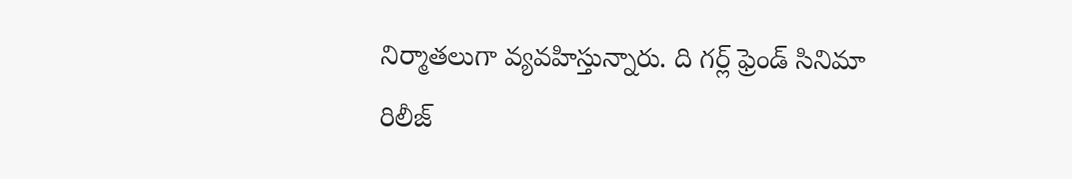నిర్మాతలుగా వ్యవహిస్తున్నారు. ది గర్ల్ ఫ్రెండ్ సినిమా రిలీజ్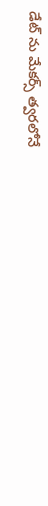డేట్ ను మేకర్స్ త్వరలోనే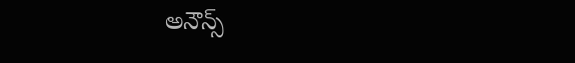అనౌన్స్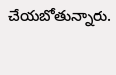చేయబోతున్నారు.